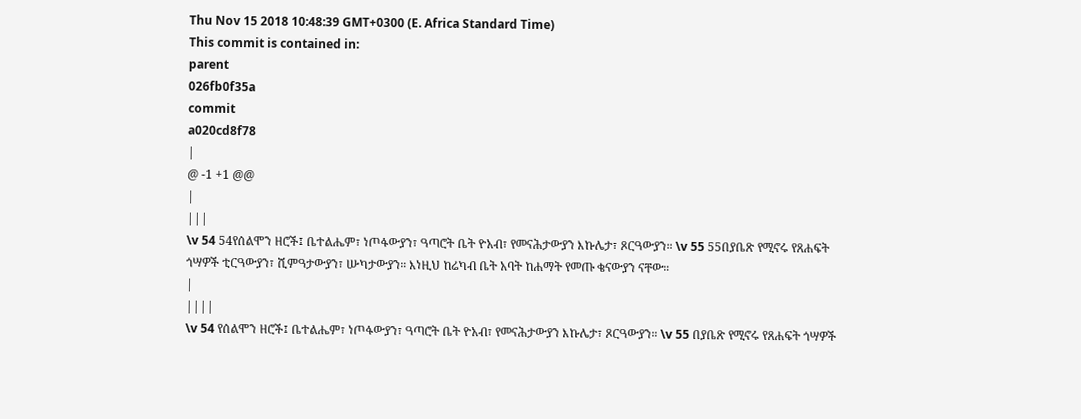Thu Nov 15 2018 10:48:39 GMT+0300 (E. Africa Standard Time)
This commit is contained in:
parent
026fb0f35a
commit
a020cd8f78
|
@ -1 +1 @@
|
|||
\v 54 54የሰልሞን ዘሮች፤ ቤተልሔም፣ ነጦፋውያን፣ ዓጣሮት ቤት ዮአብ፣ የመናሕታውያን እኩሌታ፣ ጾርዓውያን። \v 55 55በያቤጽ የሚኖሩ የጸሐፍት ጎሣዎች ቲርዓውያን፣ ሺምዓታውያን፣ ሡካታውያን። እነዚህ ከሬካብ ቤት አባት ከሐማት የመጡ ቄናውያን ናቸው።
|
||||
\v 54 የሰልሞን ዘሮች፤ ቤተልሔም፣ ነጦፋውያን፣ ዓጣሮት ቤት ዮአብ፣ የመናሕታውያን እኩሌታ፣ ጾርዓውያን። \v 55 በያቤጽ የሚኖሩ የጸሐፍት ጎሣዎች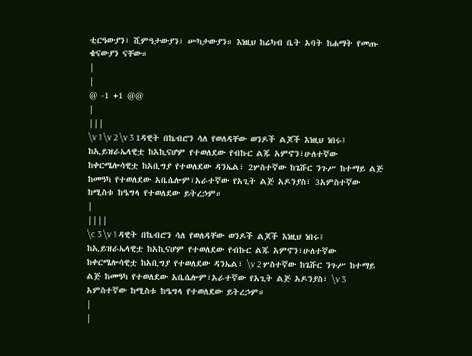ቲርዓውያን፣ ሺምዓታውያን፣ ሡካታውያን። እነዚህ ከሬካብ ቤት አባት ከሐማት የመጡ ቄናውያን ናቸው።
|
|
@ -1 +1 @@
|
|||
\v 1 \v 2 \v 3 1ዳዊት በኬብሮን ሳለ የወለዳቸው ወንዶች ልጆች እነዚህ ነበሩ፤ ከኢይዝራኤላዊቷ ከአኪናሆም የተወለደው የብኩር ልጁ አምኖን፣ሁለተኛው ከቀርሜሎሳዊቷ ከአቢግያ የተወለደው ዳንኤል፣ 2ሦስተኛው ከጌሹር ንጉሥ ከተማይ ልጅ ከመዓካ የተወለደው አቤሴሎም፣አራተኛው የአጊት ልጅ አዶንያስ፣ 3አምስተኛው ከሚስቱ ከዔግላ የተወለደው ይትረኃም።
|
||||
\c 3 \v 1 ዳዊት በኬብሮን ሳለ የወለዳቸው ወንዶች ልጆች እነዚህ ነበሩ፤ ከኢይዝራኤላዊቷ ከአኪናሆም የተወለደው የብኩር ልጁ አምኖን፣ሁለተኛው ከቀርሜሎሳዊቷ ከአቢግያ የተወለደው ዳንኤል፣ \v 2 ሦስተኛው ከጌሹር ንጉሥ ከተማይ ልጅ ከመዓካ የተወለደው አቤሴሎም፣አራተኛው የአጊት ልጅ አዶንያስ፣ \v 3 አምስተኛው ከሚስቱ ከዔግላ የተወለደው ይትረኃም።
|
|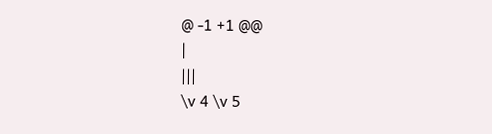@ -1 +1 @@
|
|||
\v 4 \v 5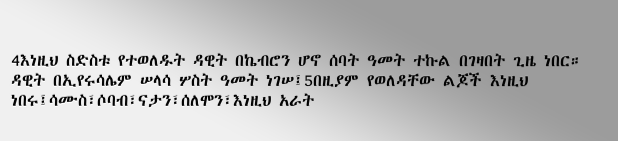4እነዚህ ስድስቱ የተወለዱት ዳዊት በኬብሮን ሆኖ ሰባት ዓመት ተኩል በገዛበት ጊዜ ነበር። ዳዊት በኢየሩሳሌም ሠላሳ ሦስት ዓመት ነገሠ፤5በዚያም የወለዳቸው ልጆች እነዚህ ነበሩ፤ሳሙስ፣ሶባብ፣ናታን፣ሰለሞን፣እነዚህ አራት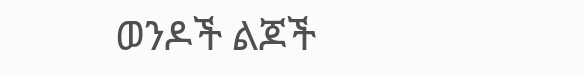ወንዶች ልጆች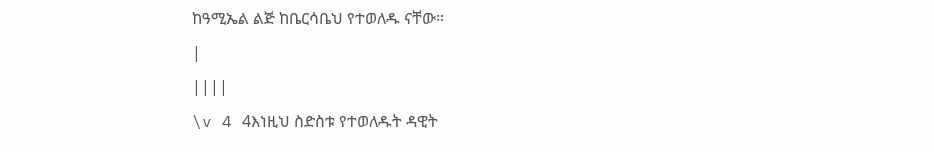ከዓሚኤል ልጅ ከቤርሳቤህ የተወለዱ ናቸው።
|
||||
\v 4 4እነዚህ ስድስቱ የተወለዱት ዳዊት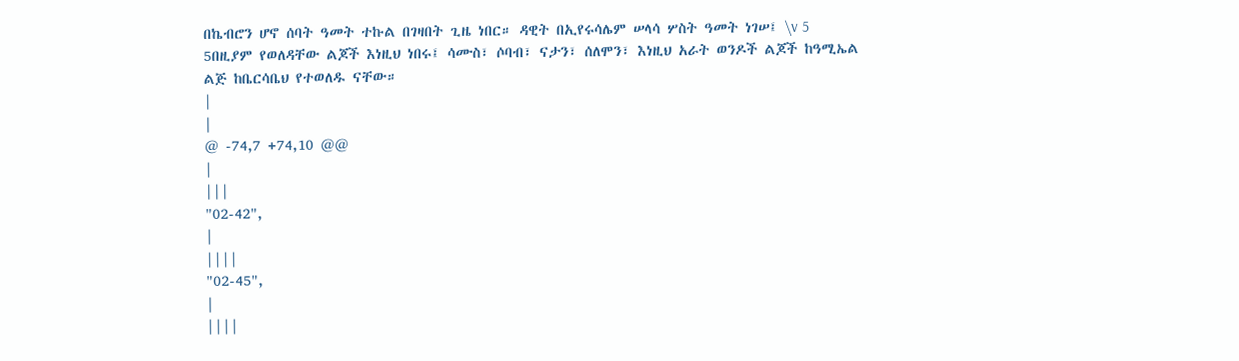በኬብሮን ሆኖ ሰባት ዓመት ተኩል በገዛበት ጊዜ ነበር። ዳዊት በኢየሩሳሌም ሠላሳ ሦስት ዓመት ነገሠ፤ \v 5 5በዚያም የወለዳቸው ልጆች እነዚህ ነበሩ፤ ሳሙስ፣ ሶባብ፣ ናታን፣ ሰለሞን፣ እነዚህ አራት ወንዶች ልጆች ከዓሚኤል ልጅ ከቤርሳቤህ የተወለዱ ናቸው።
|
|
@ -74,7 +74,10 @@
|
|||
"02-42",
|
||||
"02-45",
|
||||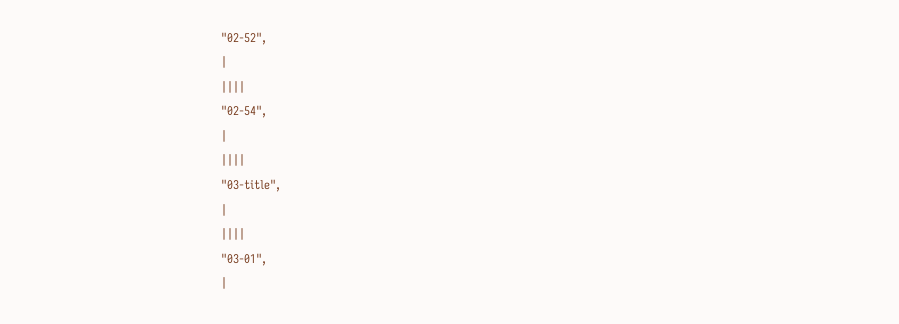"02-52",
|
||||
"02-54",
|
||||
"03-title",
|
||||
"03-01",
|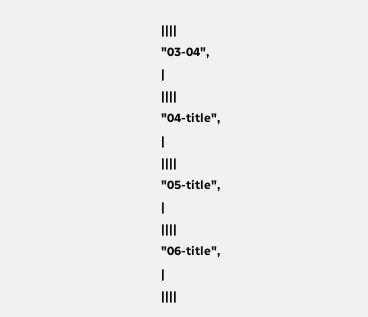||||
"03-04",
|
||||
"04-title",
|
||||
"05-title",
|
||||
"06-title",
|
||||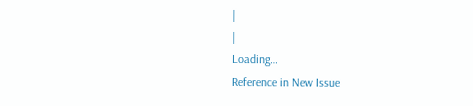|
|
Loading…
Reference in New Issue